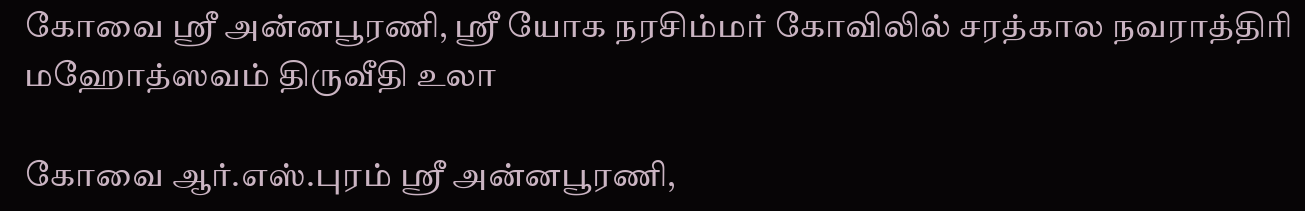கோவை ஸ்ரீ அன்னபூரணி, ஸ்ரீ யோக நரசிம்மர் கோவிலில் சரத்கால நவராத்திரி மஹோத்ஸவம் திருவீதி உலா

கோவை ஆர்.எஸ்.புரம் ஸ்ரீ அன்னபூரணி,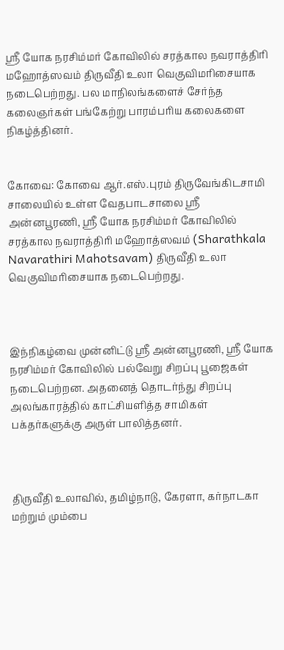ஸ்ரீ யோக நரசிம்மர் கோவிலில் சரத்கால நவராத்திரி மஹோத்ஸவம் திருவீதி உலா வெகுவிமரிசையாக நடைபெற்றது. பல மாநிலங்களைச் சேர்ந்த கலைஞர்கள் பங்கேற்று பாரம்பரிய கலைகளை நிகழ்த்தினர்.


கோவை: கோவை ஆர்.எஸ்.புரம் திருவேங்கிடசாமி சாலையில் உள்ள வேதபாடசாலை ஸ்ரீ அன்னபூரணி, ஸ்ரீ யோக நரசிம்மர் கோவிலில் சரத்கால நவராத்திரி மஹோத்ஸவம் (Sharathkala Navarathiri Mahotsavam) திருவீதி உலா வெகுவிமரிசையாக நடைபெற்றது.



இந்நிகழ்வை முன்னிட்டு ஸ்ரீ அன்னபூரணி, ஸ்ரீ யோக நரசிம்மர் கோவிலில் பல்வேறு சிறப்பு பூஜைகள் நடைபெற்றன. அதனைத் தொடர்ந்து சிறப்பு அலங்காரத்தில் காட்சியளித்த சாமிகள் பக்தர்களுக்கு அருள் பாலித்தனர்.



திருவீதி உலாவில், தமிழ்நாடு, கேரளா, கர்நாடகா மற்றும் மும்பை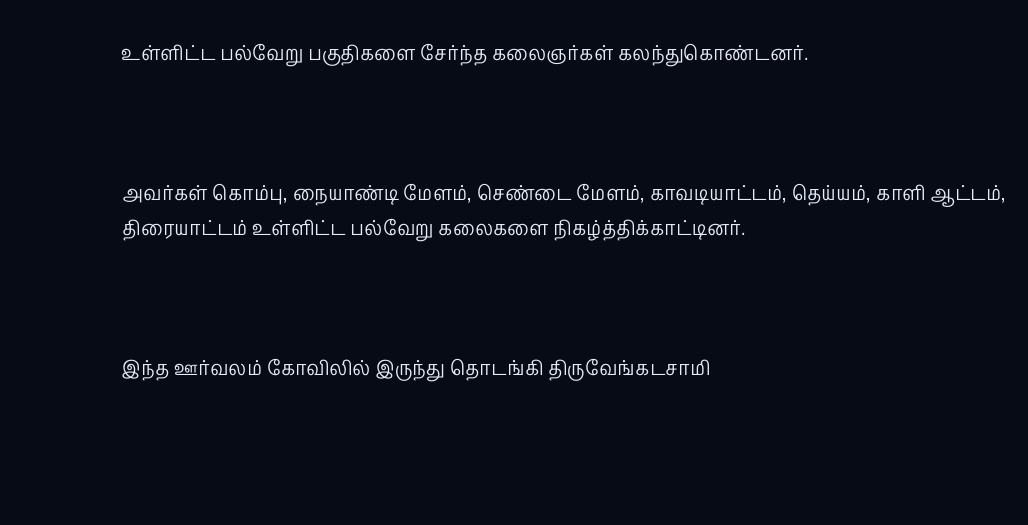உள்ளிட்ட பல்வேறு பகுதிகளை சேர்ந்த கலைஞர்கள் கலந்துகொண்டனர்.



அவர்கள் கொம்பு, நையாண்டி மேளம், செண்டை மேளம், காவடியாட்டம், தெய்யம், காளி ஆட்டம், திரையாட்டம் உள்ளிட்ட பல்வேறு கலைகளை நிகழ்த்திக்காட்டினர்.



இந்த ஊர்வலம் கோவிலில் இருந்து தொடங்கி திருவேங்கடசாமி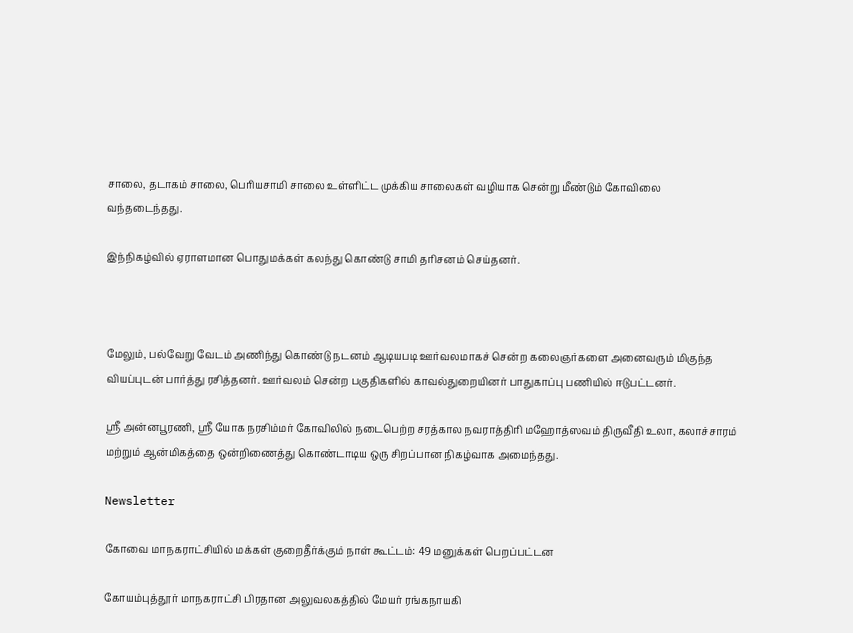சாலை, தடாகம் சாலை, பெரியசாமி சாலை உள்ளிட்ட முக்கிய சாலைகள் வழியாக சென்று மீண்டும் கோவிலை வந்தடைந்தது.

இந்நிகழ்வில் ஏராளமான பொதுமக்கள் கலந்து கொண்டு சாமி தரிசனம் செய்தனர்.



மேலும், பல்வேறு வேடம் அணிந்து கொண்டு நடனம் ஆடியபடி ஊர்வலமாகச் சென்ற கலைஞர்களை அனைவரும் மிகுந்த வியப்புடன் பார்த்து ரசித்தனர். ஊர்வலம் சென்ற பகுதிகளில் காவல்துறையினர் பாதுகாப்பு பணியில் ஈடுபட்டனர்.

ஸ்ரீ அன்னபூரணி, ஸ்ரீ யோக நரசிம்மர் கோவிலில் நடைபெற்ற சரத்கால நவராத்திரி மஹோத்ஸவம் திருவீதி உலா, கலாச்சாரம் மற்றும் ஆன்மிகத்தை ஒன்றிணைத்து கொண்டாடிய ஒரு சிறப்பான நிகழ்வாக அமைந்தது.

Newsletter

கோவை மாநகராட்சியில் மக்கள் குறைதீர்க்கும் நாள் கூட்டம்: 49 மனுக்கள் பெறப்பட்டன

கோயம்புத்தூர் மாநகராட்சி பிரதான அலுவலகத்தில் மேயர் ரங்கநாயகி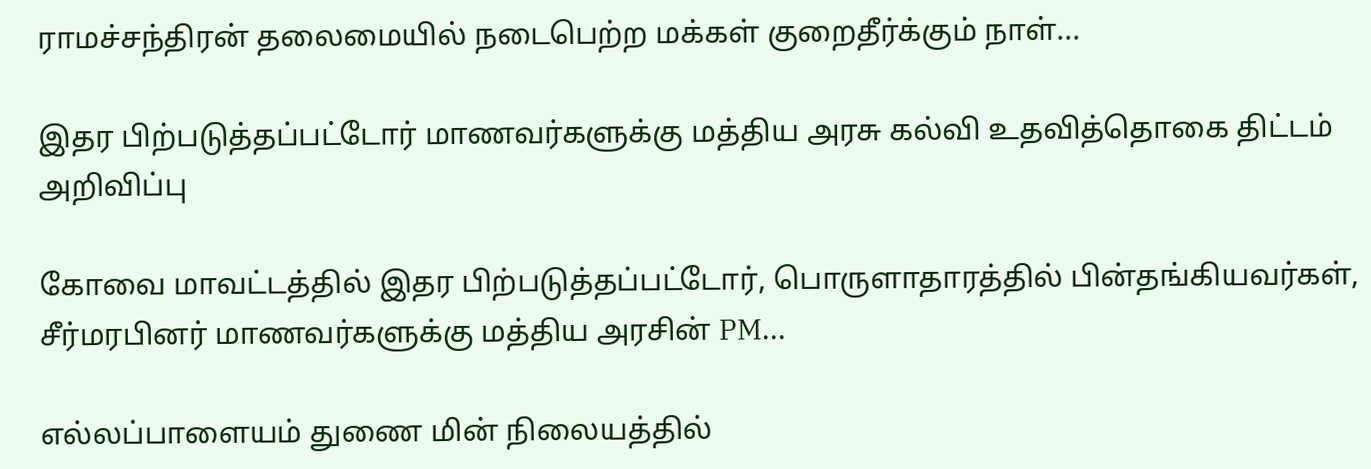ராமச்சந்திரன் தலைமையில் நடைபெற்ற மக்கள் குறைதீர்க்கும் நாள்...

இதர பிற்படுத்தப்பட்டோர் மாணவர்களுக்கு மத்திய அரசு கல்வி உதவித்தொகை திட்டம் அறிவிப்பு

கோவை மாவட்டத்தில் இதர பிற்படுத்தப்பட்டோர், பொருளாதாரத்தில் பின்தங்கியவர்கள், சீர்மரபினர் மாணவர்களுக்கு மத்திய அரசின் PM...

எல்லப்பாளையம் துணை மின் நிலையத்தில்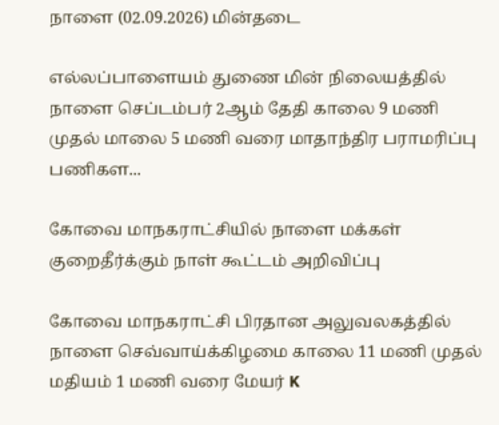நாளை (02.09.2026) மின்தடை

எல்லப்பாளையம் துணை மின் நிலையத்தில் நாளை செப்டம்பர் 2ஆம் தேதி காலை 9 மணி முதல் மாலை 5 மணி வரை மாதாந்திர பராமரிப்பு பணிகள...

கோவை மாநகராட்சியில் நாளை மக்கள் குறைதீர்க்கும் நாள் கூட்டம் அறிவிப்பு

கோவை மாநகராட்சி பிரதான அலுவலகத்தில் நாளை செவ்வாய்க்கிழமை காலை 11 மணி முதல் மதியம் 1 மணி வரை மேயர் K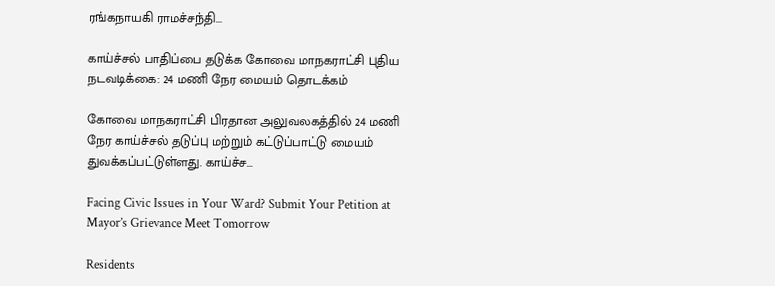ரங்கநாயகி ராமச்சந்தி...

காய்ச்சல் பாதிப்பை தடுக்க கோவை மாநகராட்சி புதிய நடவடிக்கை: 24 மணி நேர மையம் தொடக்கம்

கோவை மாநகராட்சி பிரதான அலுவலகத்தில் 24 மணி நேர காய்ச்சல் தடுப்பு மற்றும் கட்டுப்பாட்டு மையம் துவக்கப்பட்டுள்ளது. காய்ச்ச...

Facing Civic Issues in Your Ward? Submit Your Petition at Mayor’s Grievance Meet Tomorrow

Residents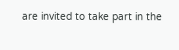are invited to take part in the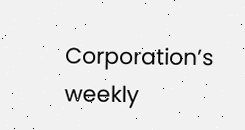Corporation’s weekly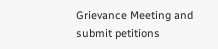Grievance Meeting and submit petitions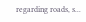regarding roads, s...